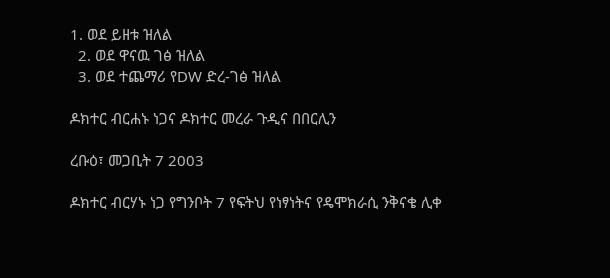1. ወደ ይዘቱ ዝለል
  2. ወደ ዋናዉ ገፅ ዝለል
  3. ወደ ተጨማሪ የDW ድረ-ገፅ ዝለል

ዶክተር ብርሐኑ ነጋና ዶክተር መረራ ጉዲና በበርሊን

ረቡዕ፣ መጋቢት 7 2003

ዶክተር ብርሃኑ ነጋ የግንቦት 7 የፍትህ የነፃነትና የዴሞክራሲ ንቅናቄ ሊቀ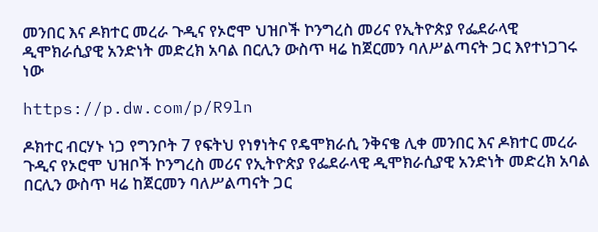መንበር እና ዶክተር መረራ ጉዲና የኦሮሞ ህዝቦች ኮንግረስ መሪና የኢትዮጵያ የፌደራላዊ ዲሞክራሲያዊ አንድነት መድረክ አባል በርሊን ውስጥ ዛሬ ከጀርመን ባለሥልጣናት ጋር እየተነጋገሩ ነው

https://p.dw.com/p/R9ln

ዶክተር ብርሃኑ ነጋ የግንቦት 7 የፍትህ የነፃነትና የዴሞክራሲ ንቅናቄ ሊቀ መንበር እና ዶክተር መረራ ጉዲና የኦሮሞ ህዝቦች ኮንግረስ መሪና የኢትዮጵያ የፌደራላዊ ዲሞክራሲያዊ አንድነት መድረክ አባል በርሊን ውስጥ ዛሬ ከጀርመን ባለሥልጣናት ጋር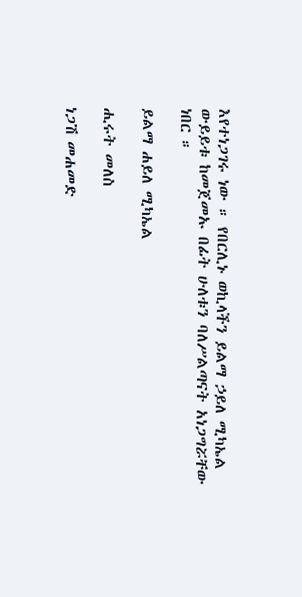እየተነጋገሩ ነው ። የበርሊኑ ወኪላችን ይልማ ኃይለ ሚካኤል ውይይቱ ከመጀመኡ በፊት ሁለቱን ባለሥልጣናት አነጋግሯቸው ነበር ።

ይልማ ሐይለ ሚካኤል

ሒሩት መለስ

ነጋሽ መሐመድ